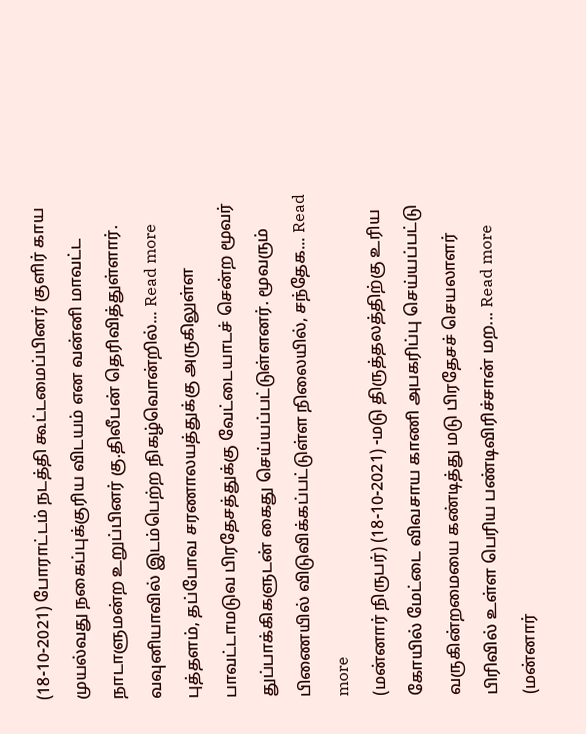(18-10-2021) போராட்டம் நடத்தி கூட்டமைப்பினர் குளிர் காய முயல்வது நகைப்புக்குரிய விடயம் என வன்னி மாவட்ட நாடாளுமன்ற உறுப்பினர் கு.திலீபன் தெரிவித்துள்ளார். வவுனியாவில் இடம்பெற்ற நிகழ்வொன்றில்... Read more
புத்தளம், தப்போவ சரணாலயத்துக்கு அருகிலுள்ள பாவட்டாமடுவ பிரதேசத்துக்கு வேட்டையாடச் சென்ற மூவர் துப்பாக்கிகளுடன் கைது செய்யப்பட்டுள்ளனர். மூவரும் பிணையில் விடுவிக்கப்பட்டுள்ள நிலையில், சந்தேக... Read more
(மன்னார் நிருபர்) (18-10-2021) -மடு திருத்தலத்திற்கு உரிய கோயில் மேட்டை விவசாய காணி அபகரிப்பு செய்யப்பட்டு வருகின்றமையை கண்டித்து மடு பிரதேசச் செயலாளர் பிரிவில் உள்ள பெரிய பண்டிவிரிச்சான் மற... Read more
(மன்னார்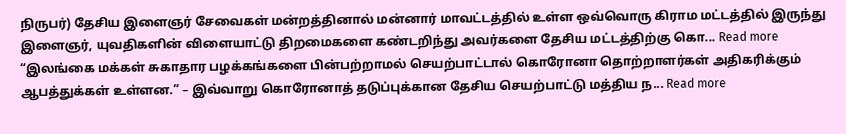நிருபர்) தேசிய இளைஞர் சேவைகள் மன்றத்தினால் மன்னார் மாவட்டத்தில் உள்ள ஒவ்வொரு கிராம மட்டத்தில் இருந்து இளைஞர், யுவதிகளின் விளையாட்டு திறமைகளை கண்டறிந்து அவர்களை தேசிய மட்டத்திற்கு கொ... Read more
“இலங்கை மக்கள் சுகாதார பழக்கங்களை பின்பற்றாமல் செயற்பாட்டால் கொரோனா தொற்றாளர்கள் அதிகரிக்கும் ஆபத்துக்கள் உள்ளன.” – இவ்வாறு கொரோனாத் தடுப்புக்கான தேசிய செயற்பாட்டு மத்திய ந... Read more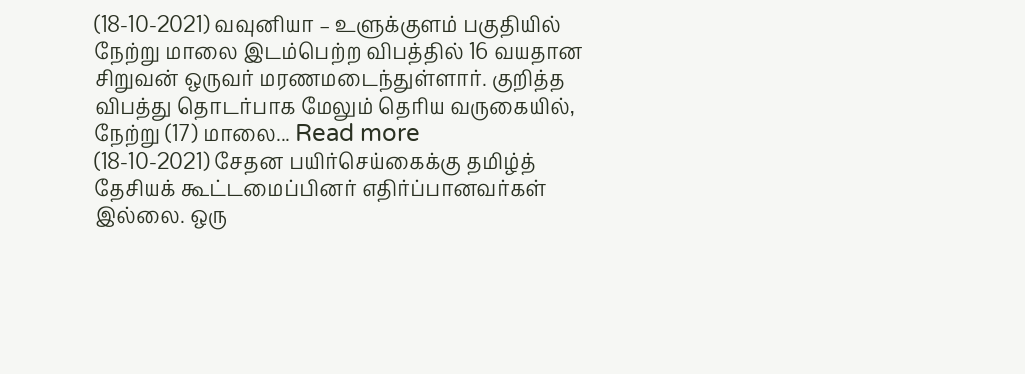(18-10-2021) வவுனியா – உளுக்குளம் பகுதியில் நேற்று மாலை இடம்பெற்ற விபத்தில் 16 வயதான சிறுவன் ஒருவர் மரணமடைந்துள்ளார். குறித்த விபத்து தொடர்பாக மேலும் தெரிய வருகையில், நேற்று (17) மாலை... Read more
(18-10-2021) சேதன பயிர்செய்கைக்கு தமிழ்த் தேசியக் கூட்டமைப்பினர் எதிர்ப்பானவர்கள் இல்லை. ஒரு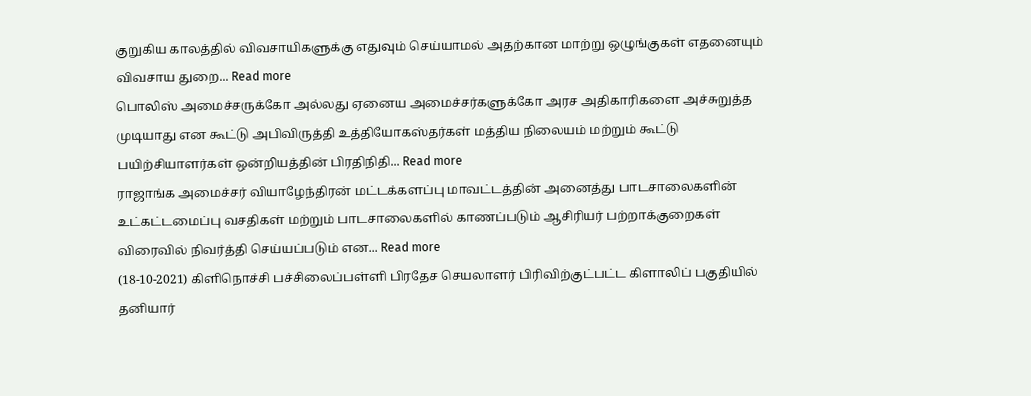குறுகிய காலத்தில் விவசாயிகளுக்கு எதுவும் செய்யாமல் அதற்கான மாற்று ஒழுங்குகள் எதனையும் விவசாய துறை... Read more
பொலிஸ் அமைச்சருக்கோ அல்லது ஏனைய அமைச்சர்களுக்கோ அரச அதிகாரிகளை அச்சுறுத்த முடியாது என கூட்டு அபிவிருத்தி உத்தியோகஸ்தர்கள் மத்திய நிலையம் மற்றும் கூட்டு பயிற்சியாளர்கள் ஒன்றியத்தின் பிரதிநிதி... Read more
ராஜாங்க அமைச்சர் வியாழேந்திரன் மட்டக்களப்பு மாவட்டத்தின் அனைத்து பாடசாலைகளின் உட்கட்டமைப்பு வசதிகள் மற்றும் பாடசாலைகளில் காணப்படும் ஆசிரியர் பற்றாக்குறைகள் விரைவில் நிவர்த்தி செய்யப்படும் என... Read more
(18-10-2021) கிளிநொச்சி பச்சிலைப்பள்ளி பிரதேச செயலாளர் பிரிவிற்குட்பட்ட கிளாலிப் பகுதியில் தனியார்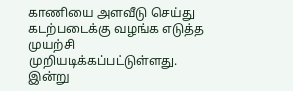காணியை அளவீடு செய்து கடற்படைக்கு வழங்க எடுத்த முயற்சி முறியடிக்கப்பட்டுள்ளது. இன்று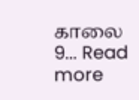காலை 9... Read more